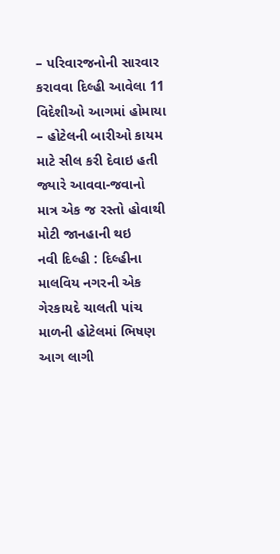– પરિવારજનોની સારવાર કરાવવા દિલ્હી આવેલા 11 વિદેશીઓ આગમાં હોમાયા
– હોટેલની બારીઓ કાયમ માટે સીલ કરી દેવાઇ હતી જ્યારે આવવા-જવાનો માત્ર એક જ રસ્તો હોવાથી મોટી જાનહાની થઇ
નવી દિલ્હી : દિલ્હીના માલવિય નગરની એક ગેરકાયદે ચાલતી પાંચ માળની હોટેલમાં ભિષણ આગ લાગી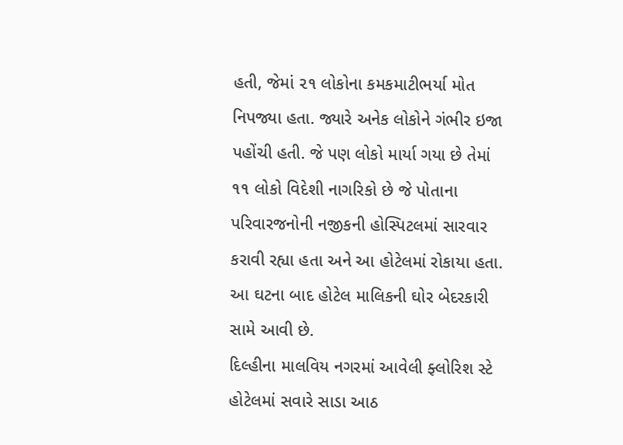હતી, જેમાં ૨૧ લોકોના કમકમાટીભર્યા મોત નિપજ્યા હતા. જ્યારે અનેક લોકોને ગંભીર ઇજા પહોંચી હતી. જે પણ લોકો માર્યા ગયા છે તેમાં ૧૧ લોકો વિદેશી નાગરિકો છે જે પોતાના પરિવારજનોની નજીકની હોસ્પિટલમાં સારવાર કરાવી રહ્યા હતા અને આ હોટેલમાં રોકાયા હતા. આ ઘટના બાદ હોટેલ માલિકની ઘોર બેદરકારી સામે આવી છે.
દિલ્હીના માલવિય નગરમાં આવેલી ફ્લોરિશ સ્ટે હોટેલમાં સવારે સાડા આઠ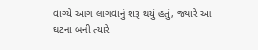વાગ્યે આગ લાગવાનું શરૂ થયું હતું, જ્યારે આ ઘટના બની ત્યારે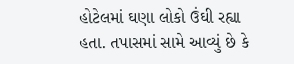હોટેલમાં ઘણા લોકો ઉંઘી રહ્યા હતા. તપાસમાં સામે આવ્યું છે કે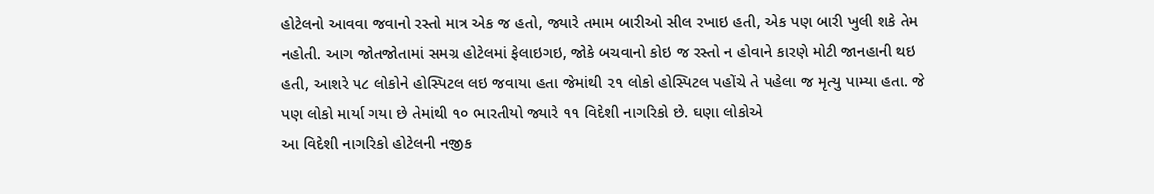હોટેલનો આવવા જવાનો રસ્તો માત્ર એક જ હતો, જ્યારે તમામ બારીઓ સીલ રખાઇ હતી, એક પણ બારી ખુલી શકે તેમ નહોતી. આગ જોતજોતામાં સમગ્ર હોટેલમાં ફેલાઇગઇ, જોકે બચવાનો કોઇ જ રસ્તો ન હોવાને કારણે મોટી જાનહાની થઇ હતી, આશરે ૫૮ લોકોને હોસ્પિટલ લઇ જવાયા હતા જેમાંથી ૨૧ લોકો હોસ્પિટલ પહોંચે તે પહેલા જ મૃત્યુ પામ્યા હતા. જે પણ લોકો માર્યા ગયા છે તેમાંથી ૧૦ ભારતીયો જ્યારે ૧૧ વિદેશી નાગરિકો છે. ઘણા લોકોએ
આ વિદેશી નાગરિકો હોટેલની નજીક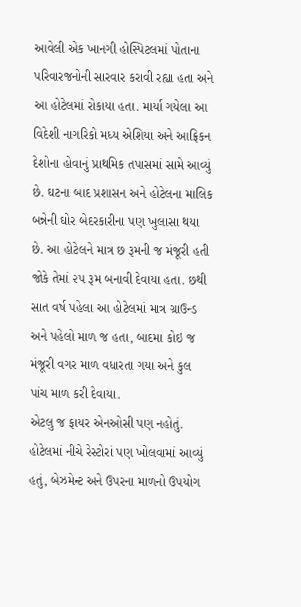આવેલી એક ખાનગી હોસ્પિટલમાં પોતાના પરિવારજનોની સારવાર કરાવી રહ્યા હતા અને આ હોટેલમાં રોકાયા હતા. માર્યા ગયેલા આ વિદેશી નાગરિકો મધ્ય એશિયા અને આફ્રિકન દેશોના હોવાનું પ્રાથમિક તપાસમાં સામે આવ્યું છે. ઘટના બાદ પ્રશાસન અને હોટેલના માલિક બન્નેની ઘોર બેદરકારીના પણ ખુલાસા થયા છે. આ હોટેલને માત્ર છ રૂમની જ મંજૂરી હતી જોકે તેમાં ૨૫ રૂમ બનાવી દેવાયા હતા. છથી સાત વર્ષ પહેલા આ હોટેલમાં માત્ર ગ્રાઉન્ડ અને પહેલો માળ જ હતા, બાદમા કોઇ જ મંજૂરી વગર માળ વધારતા ગયા અને કુલ પાંચ માળ કરી દેવાયા.
એટલુ જ ફાયર એનઓસી પણ નહોતું. હોટેલમાં નીચે રેસ્ટોરાં પણ ખોલવામાં આવ્યું હતું, બેઝમેન્ટ અને ઉપરના માળનો ઉપયોગ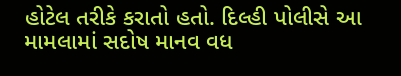હોટેલ તરીકે કરાતો હતો. દિલ્હી પોલીસે આ મામલામાં સદોષ માનવ વધ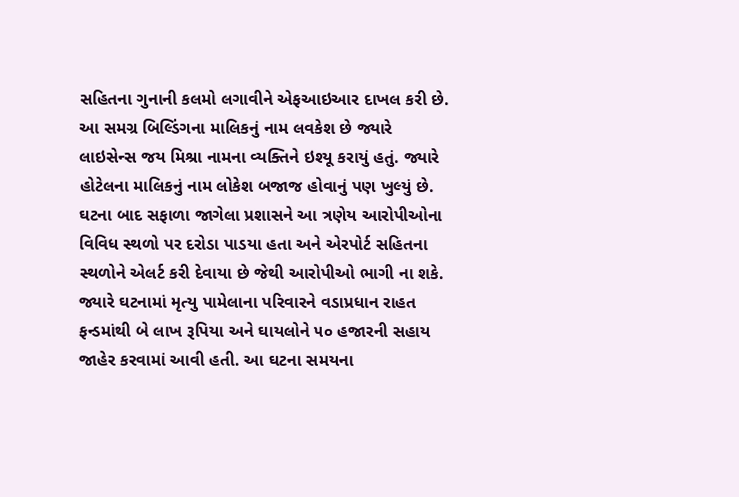સહિતના ગુનાની કલમો લગાવીને એફઆઇઆર દાખલ કરી છે. આ સમગ્ર બિલ્ડિંગના માલિકનું નામ લવકેશ છે જ્યારે લાઇસેન્સ જય મિશ્રા નામના વ્યક્તિને ઇશ્યૂ કરાયું હતું. જ્યારે હોટેલના માલિકનું નામ લોકેશ બજાજ હોવાનું પણ ખુલ્યું છે. ઘટના બાદ સફાળા જાગેલા પ્રશાસને આ ત્રણેય આરોપીઓના વિવિધ સ્થળો પર દરોડા પાડયા હતા અને એરપોર્ટ સહિતના સ્થળોને એલર્ટ કરી દેવાયા છે જેથી આરોપીઓ ભાગી ના શકે. જ્યારે ઘટનામાં મૃત્યુ પામેલાના પરિવારને વડાપ્રધાન રાહત ફન્ડમાંથી બે લાખ રૂપિયા અને ઘાયલોને ૫૦ હજારની સહાય જાહેર કરવામાં આવી હતી. આ ઘટના સમયના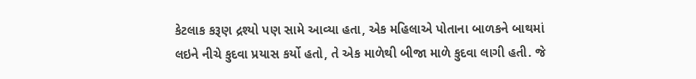કેટલાક કરૂણ દ્રશ્યો પણ સામે આવ્યા હતા, એક મહિલાએ પોતાના બાળકને બાથમાં લઇને નીચે કુદવા પ્રયાસ કર્યો હતો, તે એક માળેથી બીજા માળે કુદવા લાગી હતી. જે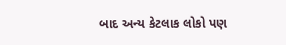બાદ અન્ય કેટલાક લોકો પણ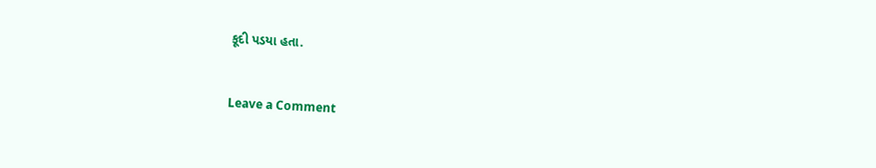કૂદી પડયા હતા.


Leave a Comment